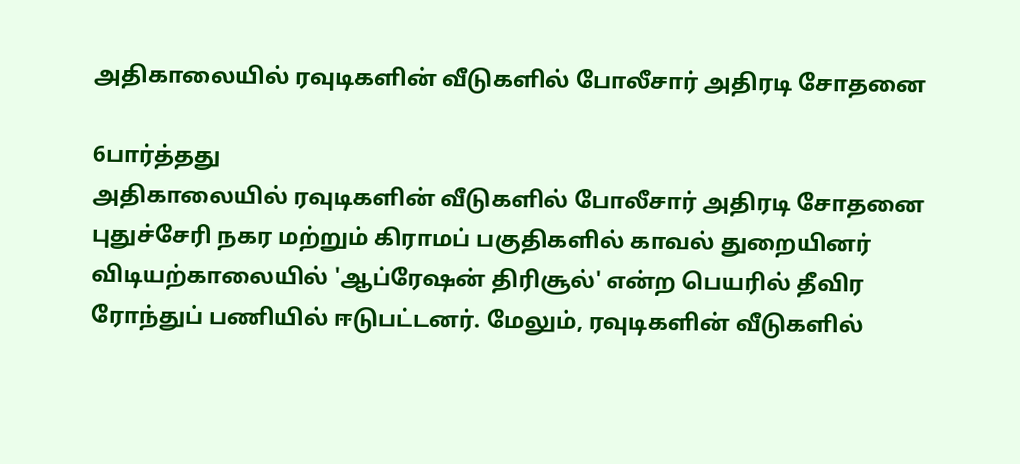அதிகாலையில் ரவுடிகளின் வீடுகளில் போலீசார் அதிரடி சோதனை

6பார்த்தது
அதிகாலையில் ரவுடிகளின் வீடுகளில் போலீசார் அதிரடி சோதனை
புதுச்சேரி நகர மற்றும் கிராமப் பகுதிகளில் காவல் துறையினர் விடியற்காலையில் 'ஆப்ரேஷன் திரிசூல்' என்ற பெயரில் தீவிர ரோந்துப் பணியில் ஈடுபட்டனர். மேலும், ரவுடிகளின் வீடுகளில்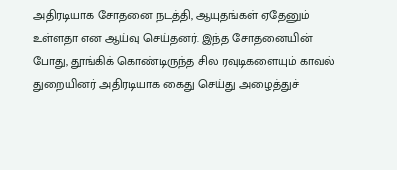அதிரடியாக சோதனை நடத்தி, ஆயுதங்கள் ஏதேனும் உள்ளதா என ஆய்வு செய்தனர். இந்த சோதனையின் போது, தூங்கிக் கொண்டிருந்த சில ரவுடிகளையும் காவல் துறையினர் அதிரடியாக கைது செய்து அழைத்துச்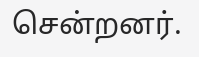சென்றனர்.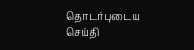தொடர்புடைய செய்தி